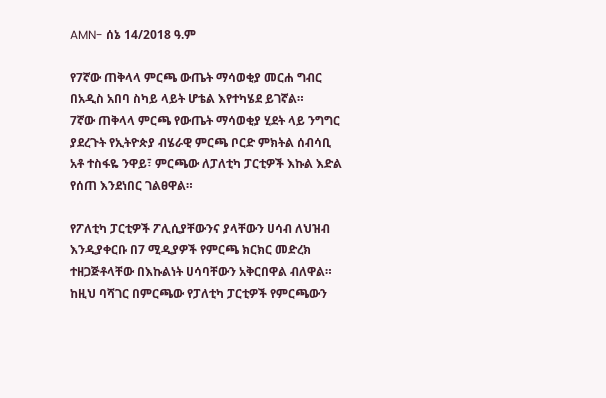AMN- ሰኔ 14/2018 ዓ.ም

የ7ኛው ጠቅላላ ምርጫ ውጤት ማሳወቂያ መርሐ ግብር በአዲስ አበባ ስካይ ላይት ሆቴል እየተካሄደ ይገኛል።
7ኛው ጠቅላላ ምርጫ የውጤት ማሳወቂያ ሂደት ላይ ንግግር ያደረጉት የኢትዮጵያ ብሄራዊ ምርጫ ቦርድ ምክትል ሰብሳቢ አቶ ተስፋዬ ንዋይ፣ ምርጫው ለፓለቲካ ፓርቲዎች እኩል እድል የሰጠ እንደነበር ገልፀዋል።

የፖለቲካ ፓርቲዎች ፖሊሲያቸውንና ያላቸውን ሀሳብ ለህዝብ እንዲያቀርቡ በ7 ሚዲያዎች የምርጫ ክርክር መድረክ ተዘጋጅቶላቸው በእኩልነት ሀሳባቸውን አቅርበዋል ብለዋል።
ከዚህ ባሻገር በምርጫው የፓለቲካ ፓርቲዎች የምርጫውን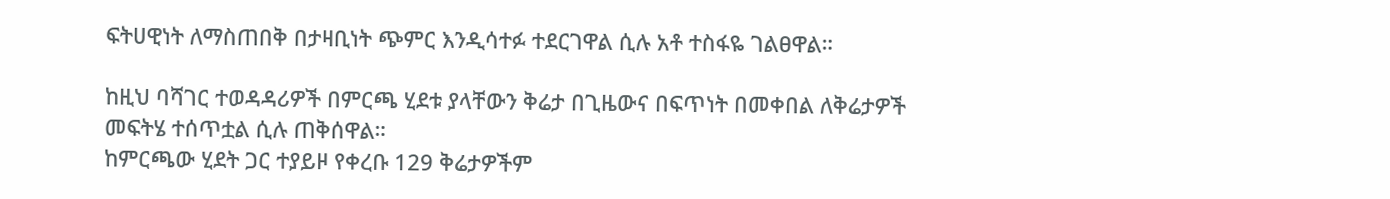ፍትሀዊነት ለማስጠበቅ በታዛቢነት ጭምር እንዲሳተፉ ተደርገዋል ሲሉ አቶ ተስፋዬ ገልፀዋል።

ከዚህ ባሻገር ተወዳዳሪዎች በምርጫ ሂደቱ ያላቸውን ቅሬታ በጊዜውና በፍጥነት በመቀበል ለቅሬታዎች መፍትሄ ተሰጥቷል ሲሉ ጠቅሰዋል።
ከምርጫው ሂደት ጋር ተያይዞ የቀረቡ 129 ቅሬታዎችም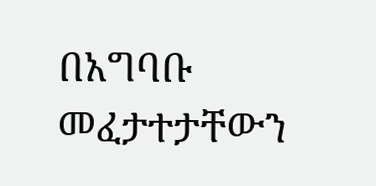በአግባቡ መፈታተታቸውን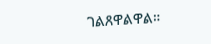ገልጸዋልዋል።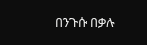በንጉሱ በቃሉ